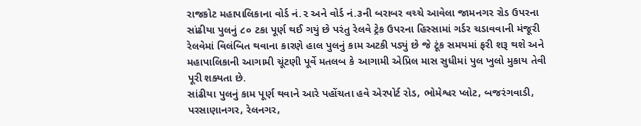રાજકોટ મહાપાલિકાના વોર્ડ નં.૨ અને વોર્ડ નં.૩ની બરાબર વચ્ચે આવેલા જામનગર રોડ ઉપરના સાંઢીયા પુલનું ૮૦ ટકા પૂર્ણ થઈ ગયું છે પરંતુ રેલવે ટ્રેક ઉપરના હિસ્સામાં ગર્ડર ચડાવવાની મંજૂરી રેલવેમાં વિલંબિત થવાના કારણે હાલ પુલનું કામ અટકી પડ્યું છે જે ટૂંક સમયમાં ફરી શરૂ થશે અને મહાપાલિકાની આગામી ચૂંટણી પૂર્વે મતલબ કે આગામી એપ્રિલ માસ સુધીમાં પુલ ખુલો મુકાય તેવી પૂરી શક્યતા છે.
સાંઢીયા પુલનું કામ પૂર્ણ થવાને આરે પહોંચતા હવે એરપોર્ટ રોડ, ભોમેશ્વર પ્લોટ, બજરંગવાડી, પરસાણાનગર, રેલનગર,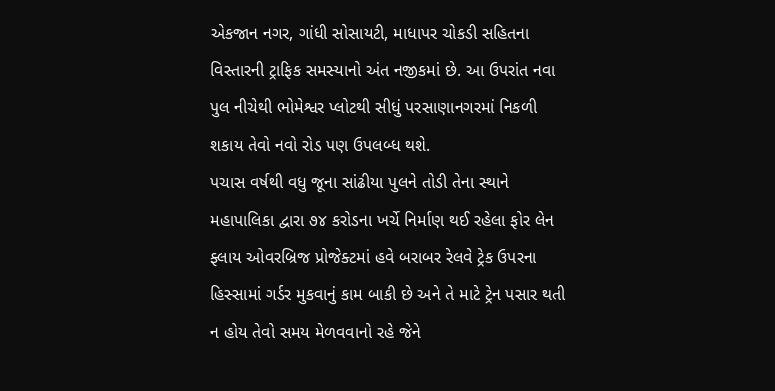એકજાન નગર, ગાંધી સોસાયટી, માધાપર ચોકડી સહિતના વિસ્તારની ટ્રાફિક સમસ્યાનો અંત નજીકમાં છે. આ ઉપરાંત નવા પુલ નીચેથી ભોમેશ્વર પ્લોટથી સીધું પરસાણાનગરમાં નિકળી શકાય તેવો નવો રોડ પણ ઉપલબ્ધ થશે.
પચાસ વર્ષથી વધુ જૂના સાંઢીયા પુલને તોડી તેના સ્થાને મહાપાલિકા દ્વારા ૭૪ કરોડના ખર્ચે નિર્માણ થઈ રહેલા ફોર લેન ફ્લાય ઓવરબ્રિજ પ્રોજેક્ટમાં હવે બરાબર રેલવે ટ્રેક ઉપરના હિસ્સામાં ગર્ડર મુકવાનું કામ બાકી છે અને તે માટે ટ્રેન પસાર થતી ન હોય તેવો સમય મેળવવાનો રહે જેને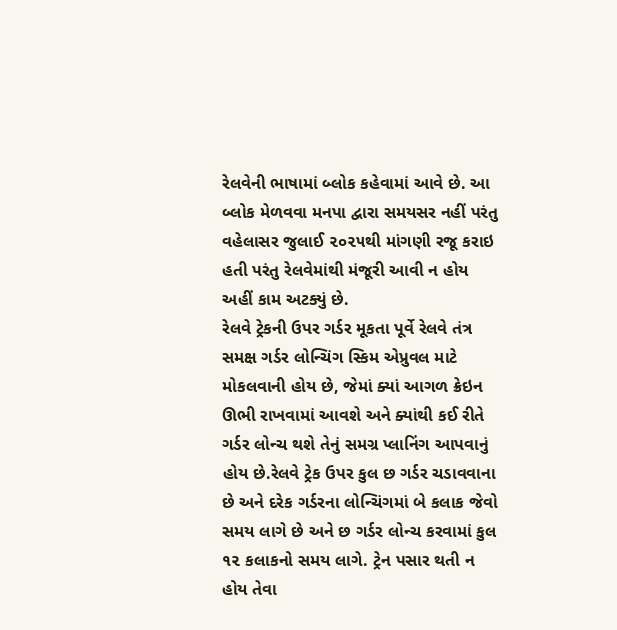રેલવેની ભાષામાં બ્લોક કહેવામાં આવે છે. આ બ્લોક મેળવવા મનપા દ્વારા સમયસર નહીં પરંતુ વહેલાસર જુલાઈ ૨૦૨૫થી માંગણી રજૂ કરાઇ હતી પરંતુ રેલવેમાંથી મંજૂરી આવી ન હોય અહીં કામ અટક્યું છે.
રેલવે ટ્રેકની ઉપર ગર્ડર મૂકતા પૂર્વે રેલવે તંત્ર સમક્ષ ગર્ડર લોન્ચિંગ સ્કિમ એપ્રુવલ માટે મોકલવાની હોય છે, જેમાં ક્યાં આગળ ક્રેઇન ઊભી રાખવામાં આવશે અને ક્યાંથી કઈ રીતે ગર્ડર લોન્ચ થશે તેનું સમગ્ર પ્લાનિંગ આપવાનું હોય છે.રેલવે ટ્રેક ઉપર કુલ છ ગર્ડર ચડાવવાના છે અને દરેક ગર્ડરના લોન્ચિંગમાં બે કલાક જેવો સમય લાગે છે અને છ ગર્ડર લોન્ચ કરવામાં કુલ ૧૨ કલાકનો સમય લાગે. ટ્રેન પસાર થતી ન હોય તેવા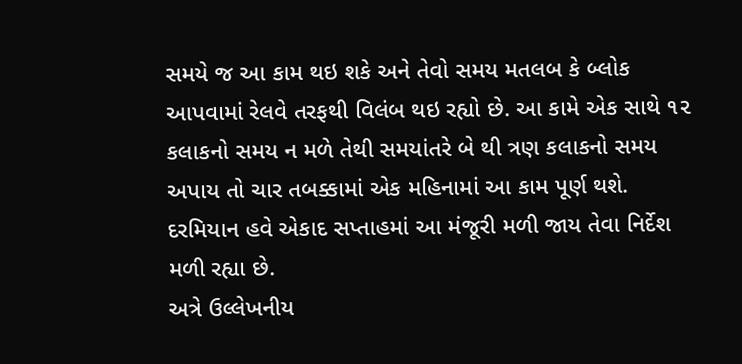સમયે જ આ કામ થઇ શકે અને તેવો સમય મતલબ કે બ્લોક આપવામાં રેલવે તરફથી વિલંબ થઇ રહ્યો છે. આ કામે એક સાથે ૧૨ કલાકનો સમય ન મળે તેથી સમયાંતરે બે થી ત્રણ કલાકનો સમય અપાય તો ચાર તબક્કામાં એક મહિનામાં આ કામ પૂર્ણ થશે. દરમિયાન હવે એકાદ સપ્તાહમાં આ મંજૂરી મળી જાય તેવા નિર્દેશ મળી રહ્યા છે.
અત્રે ઉલ્લેખનીય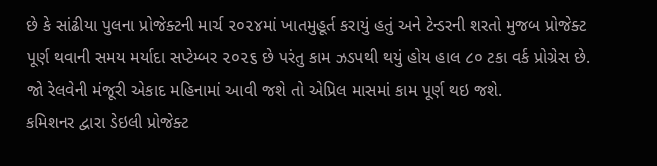છે કે સાંઢીયા પુલના પ્રોજેક્ટની માર્ચ ૨૦૨૪માં ખાતમુહૂર્ત કરાયું હતું અને ટેન્ડરની શરતો મુજબ પ્રોજેક્ટ પૂર્ણ થવાની સમય મર્યાદા સપ્ટેમ્બર ૨૦૨૬ છે પરંતુ કામ ઝડપથી થયું હોય હાલ ૮૦ ટકા વર્ક પ્રોગ્રેસ છે. જો રેલવેની મંજૂરી એકાદ મહિનામાં આવી જશે તો એપ્રિલ માસમાં કામ પૂર્ણ થઇ જશે.
કમિશનર દ્વારા ડેઇલી પ્રોજેક્ટ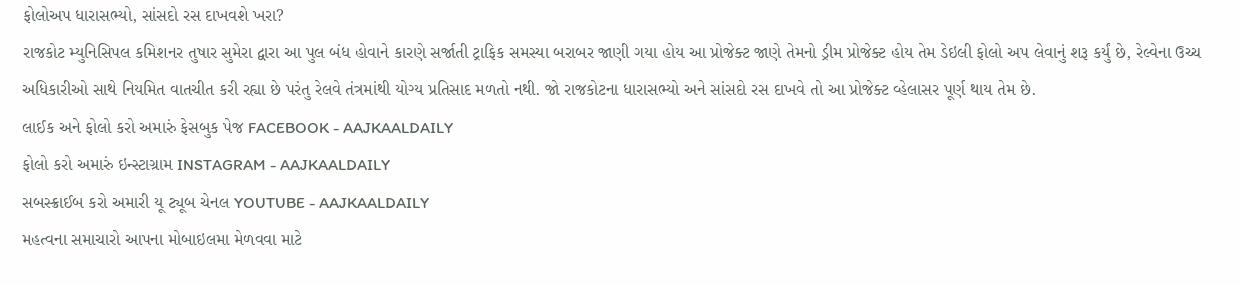ફોલોઅપ ધારાસભ્યો, સાંસદો રસ દાખવશે ખરા?
રાજકોટ મ્યુનિસિપલ કમિશનર તુષાર સુમેરા દ્વારા આ પુલ બંધ હોવાને કારણે સર્જાતી ટ્રાફિક સમસ્યા બરાબર જાણી ગયા હોય આ પ્રોજેક્ટ જાણે તેમનો ડ્રીમ પ્રોજેક્ટ હોય તેમ ડેઇલી ફોલો અપ લેવાનું શરૂ કર્યું છે, રેલ્વેના ઉચ્ચ અધિકારીઓ સાથે નિયમિત વાતચીત કરી રહ્યા છે પરંતુ રેલવે તંત્રમાંથી યોગ્ય પ્રતિસાદ મળતો નથી. જો રાજકોટના ધારાસભ્યો અને સાંસદો રસ દાખવે તો આ પ્રોજેક્ટ વ્હેલાસર પૂર્ણ થાય તેમ છે.
લાઈક અને ફોલો કરો અમારું ફેસબુક પેજ FACEBOOK - AAJKAALDAILY
ફોલો કરો અમારું ઇન્સ્ટાગ્રામ INSTAGRAM - AAJKAALDAILY
સબસ્ક્રાઈબ કરો અમારી યૂ ટ્યૂબ ચેનલ YOUTUBE - AAJKAALDAILY
મહત્વના સમાચારો આપના મોબાઇલમા મેળવવા માટે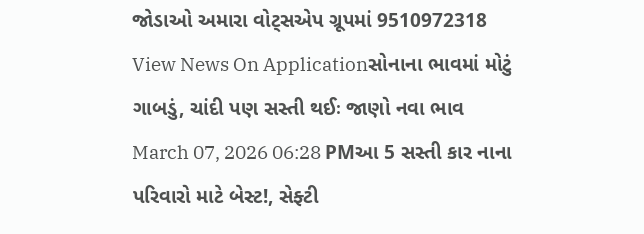જોડાઓ અમારા વોટ્સએપ ગ્રૂપમાં 9510972318
View News On Applicationસોનાના ભાવમાં મોટું ગાબડું, ચાંદી પણ સસ્તી થઈઃ જાણો નવા ભાવ
March 07, 2026 06:28 PMઆ 5 સસ્તી કાર નાના પરિવારો માટે બેસ્ટ!, સેફ્ટી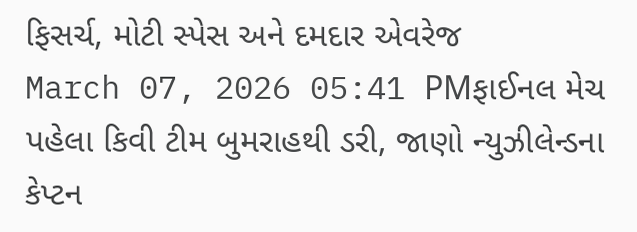ફિસર્ચ, મોટી સ્પેસ અને દમદાર એવરેજ
March 07, 2026 05:41 PMફાઈનલ મેચ પહેલા કિવી ટીમ બુમરાહથી ડરી, જાણો ન્યુઝીલેન્ડના કેપ્ટન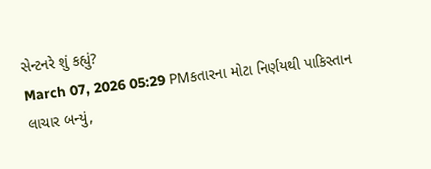સેન્ટનરે શું કહ્યું?
March 07, 2026 05:29 PMકતારના મોટા નિર્ણયથી પાકિસ્તાન લાચાર બન્યું,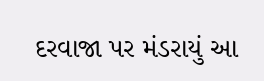દરવાજા પર મંડરાયું આ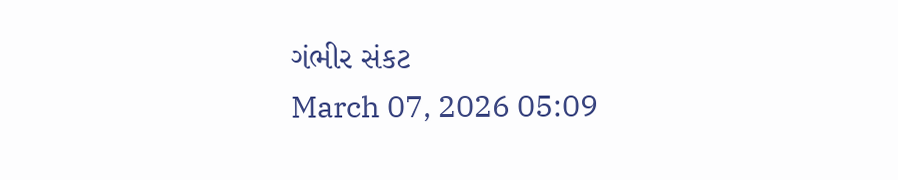ગંભીર સંકટ
March 07, 2026 05:09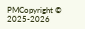PMCopyright © 2025-2026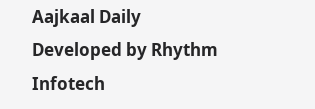Aajkaal Daily
Developed by Rhythm Infotech